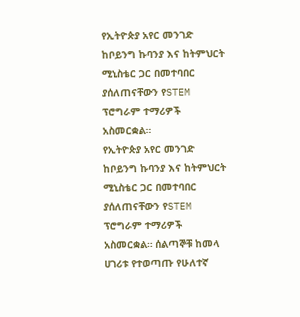የኢትዮጵያ አየር መንገድ ከቦይንግ ኩባንያ እና ከትምህርት ሚኒስቴር ጋር በመተባበር ያሰለጠናቸውን የSTEM ፕሮግራም ተማሪዎች አስመርቋል።
የኢትዮጵያ አየር መንገድ ከቦይንግ ኩባንያ እና ከትምህርት ሚኒስቴር ጋር በመተባበር ያሰለጠናቸውን የSTEM ፕሮግራም ተማሪዎች አስመርቋል። ሰልጣኞቹ ከመላ ሀገሪቱ የተወጣጡ የሁለተኛ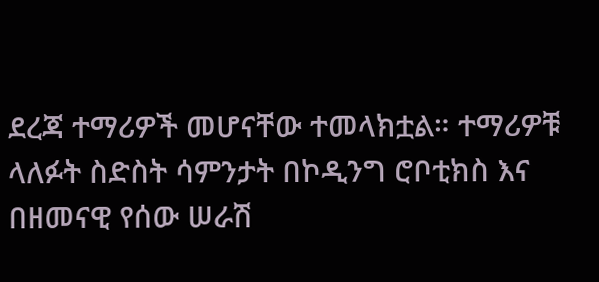ደረጃ ተማሪዎች መሆናቸው ተመላክቷል። ተማሪዎቹ ላለፉት ስድስት ሳምንታት በኮዲንግ ሮቦቲክስ እና በዘመናዊ የሰው ሠራሽ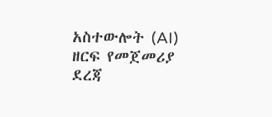አስተውሎት (AI) ዘርፍ የመጀመሪያ ደረጃ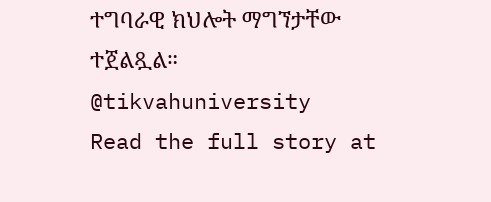ተግባራዊ ክህሎት ማግኘታቸው ተጀልጿል። @tikvahuniversity
Read the full story at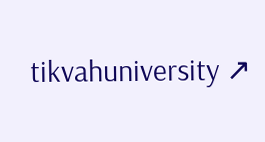tikvahuniversity ↗